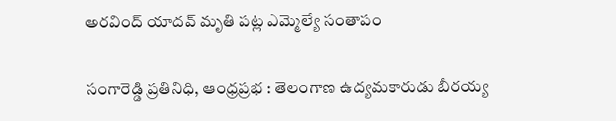అరవింద్ యాదవ్ మృతి పట్ల ఎమ్మెల్యే సంతాపం

సంగారెడ్డి ప్రతినిధి, ఆంధ్రప్రభ : తెలంగాణ ఉద్యమకారుడు బీరయ్య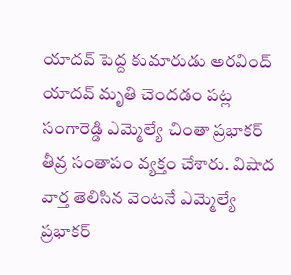యాదవ్ పెద్ద కుమారుడు అరవింద్ యాదవ్ మృతి చెందడం పట్ల సంగారెడ్డి ఎమ్మెల్యే చింతా ప్రభాకర్ తీవ్ర సంతాపం వ్యక్తం చేశారు. విషాద వార్త తెలిసిన వెంటనే ఎమ్మెల్యే ప్రభాకర్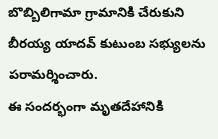బొబ్బిలిగామా గ్రామానికి చేరుకుని బీరయ్య యాదవ్ కుటుంబ సభ్యులను పరామర్శించారు.
ఈ సందర్భంగా మృతదేహానికి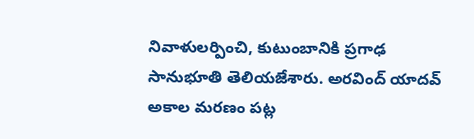నివాళులర్పించి, కుటుంబానికి ప్రగాఢ సానుభూతి తెలియజేశారు. అరవింద్ యాదవ్ అకాల మరణం పట్ల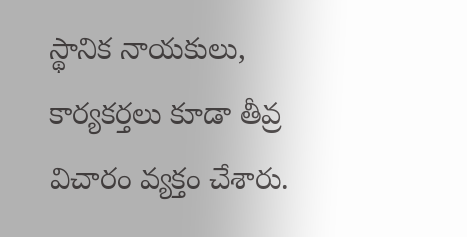స్థానిక నాయకులు, కార్యకర్తలు కూడా తీవ్ర విచారం వ్యక్తం చేశారు.